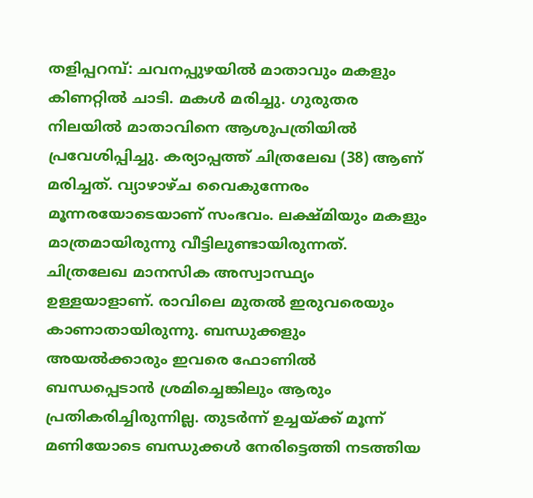തളിപ്പറമ്പ്: ചവനപ്പുഴയിൽ മാതാവും മകളും കിണറ്റിൽ ചാടി. മകൾ മരിച്ചു. ഗുരുതര നിലയിൽ മാതാവിനെ ആശുപത്രിയിൽ പ്രവേശിപ്പിച്ചു. കര്യാപ്പത്ത് ചിത്രലേഖ (38) ആണ് മരിച്ചത്. വ്യാഴാഴ്ച വൈകുന്നേരം മൂന്നരയോടെയാണ് സംഭവം. ലക്ഷ്മിയും മകളും മാത്രമായിരുന്നു വീട്ടിലുണ്ടായിരുന്നത്. ചിത്രലേഖ മാനസിക അസ്വാസ്ഥ്യം ഉള്ളയാളാണ്. രാവിലെ മുതൽ ഇരുവരെയും കാണാതായിരുന്നു. ബന്ധുക്കളും അയൽക്കാരും ഇവരെ ഫോണിൽ ബന്ധപ്പെടാൻ ശ്രമിച്ചെങ്കിലും ആരും പ്രതികരിച്ചിരുന്നില്ല. തുടർന്ന് ഉച്ചയ്ക്ക് മൂന്ന് മണിയോടെ ബന്ധുക്കൾ നേരിട്ടെത്തി നടത്തിയ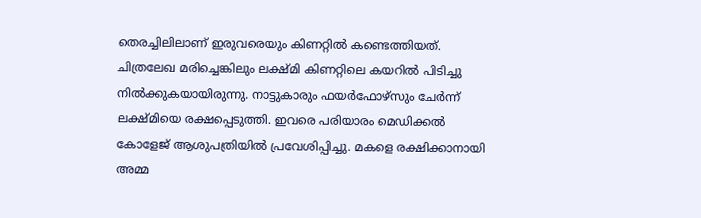തെരച്ചിലിലാണ് ഇരുവരെയും കിണറ്റിൽ കണ്ടെത്തിയത്. ചിത്രലേഖ മരിച്ചെങ്കിലും ലക്ഷ്മി കിണറ്റിലെ കയറിൽ പിടിച്ചു നിൽക്കുകയായിരുന്നു. നാട്ടുകാരും ഫയർഫോഴ്സും ചേർന്ന് ലക്ഷ്മിയെ രക്ഷപ്പെടുത്തി. ഇവരെ പരിയാരം മെഡിക്കൽ കോളേജ് ആശുപത്രിയിൽ പ്രവേശിപ്പിച്ചു. മകളെ രക്ഷിക്കാനായി അമ്മ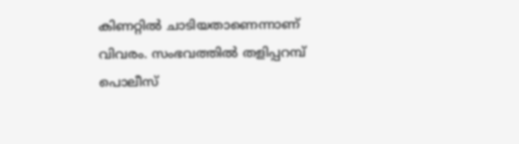കിണറ്റിൽ ചാടിയതാണെന്നാണ് വിവരം. സംഭവത്തിൽ തളിപ്പറമ്പ് പൊലീസ്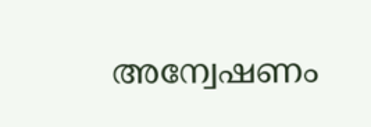അന്വേഷണം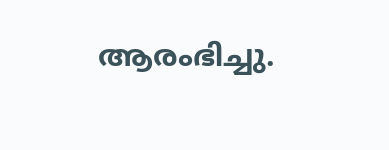ആരംഭിച്ചു.